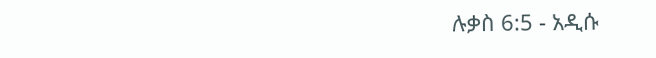ሉቃስ 6:5 - አዲሱ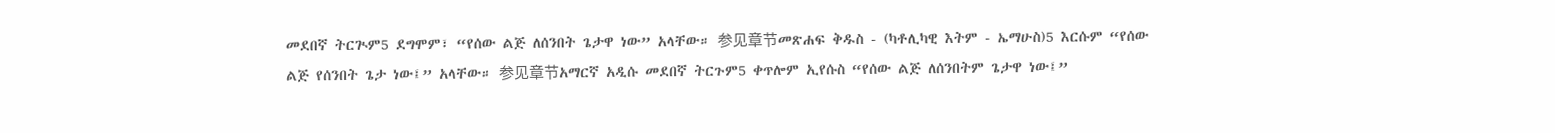መደበኛ ትርጒም5 ደግሞም፣ “የሰው ልጅ ለሰንበት ጌታዋ ነው” አላቸው። 参见章节መጽሐፍ ቅዱስ - (ካቶሊካዊ እትም - ኤማሁስ)5 እርሱም “የሰው ልጅ የሰንበት ጌታ ነው፤” አላቸው። 参见章节አማርኛ አዲሱ መደበኛ ትርጉም5 ቀጥሎም ኢየሱስ “የሰው ልጅ ለሰንበትም ጌታዋ ነው፤”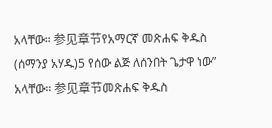አላቸው። 参见章节የአማርኛ መጽሐፍ ቅዱስ (ሰማንያ አሃዱ)5 የሰው ልጅ ለሰንበት ጌታዋ ነው” አላቸው። 参见章节መጽሐፍ ቅዱስ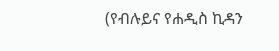(የብሉይና የሐዲስ ኪዳን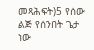መጻሕፍት)5 የሰው ልጅ የሰንበት ጌታ ነው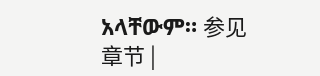አላቸውም። 参见章节 |